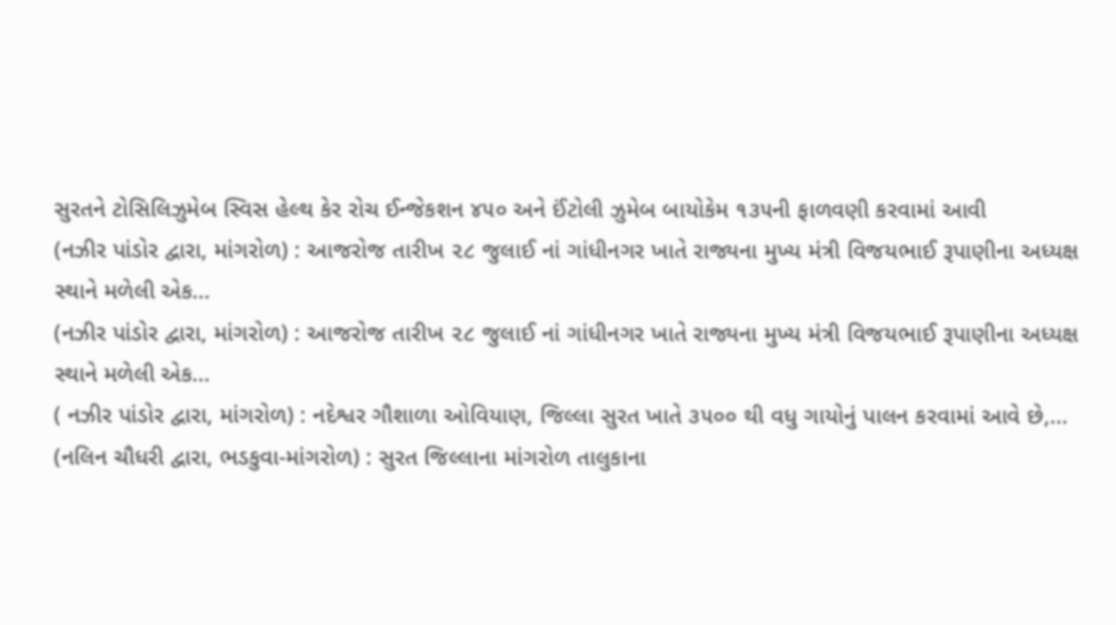સુરતને ટોસિલિઝુમેબ સ્વિસ હેલ્થ કેર રોચ ઈન્જેકશન ૪૫૦ અને ઈંટોલી ઝુમેબ બાયોકેમ ૧૩૫ની ફાળવણી કરવામાં આવી
(નઝીર પાંડોર દ્વારા, માંગરોળ) : આજરોજ તારીખ ૨૮ જુલાઈ નાં ગાંધીનગર ખાતે રાજ્યના મુખ્ય મંત્રી વિજયભાઈ રૂપાણીના અધ્યક્ષ સ્થાને મળેલી એક...
(નઝીર પાંડોર દ્વારા, માંગરોળ) : આજરોજ તારીખ ૨૮ જુલાઈ નાં ગાંધીનગર ખાતે રાજ્યના મુખ્ય મંત્રી વિજયભાઈ રૂપાણીના અધ્યક્ષ સ્થાને મળેલી એક...
( નઝીર પાંડોર દ્વારા, માંગરોળ) : નદેશ્વર ગૌશાળા ઓવિયાણ, જિલ્લા સુરત ખાતે ૩૫૦૦ થી વધુ ગાયોનું પાલન કરવામાં આવે છે,...
(નલિન ચૌધરી દ્વારા, ભડકુવા-માંગરોળ) : સુરત જિલ્લાના માંગરોળ તાલુકાના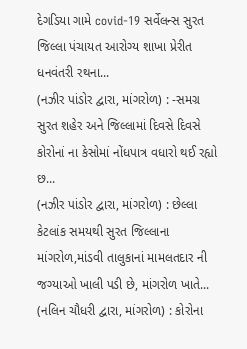દેગડિયા ગામે covid-19 સર્વેલન્સ સુરત જિલ્લા પંચાયત આરોગ્ય શાખા પ્રેરીત ધનવંતરી રથના...
(નઝીર પાંડોર દ્વારા, માંગરોળ) : -સમગ્ર સુરત શહેર અને જિલ્લામાં દિવસે દિવસે કોરોનાં ના કેસોમાં નોંધપાત્ર વધારો થઈ રહ્યો છ...
(નઝીર પાંડોર દ્વારા, માંગરોળ) : છેલ્લા કેટલાંક સમયથી સુરત જિલ્લાના માંગરોળ,માંડવી તાલુકાનાં મામલતદાર ની જગ્યાઓ ખાલી પડી છે, માંગરોળ ખાતે...
(નલિન ચૌધરી દ્વારા, માંગરોળ) : કોરોના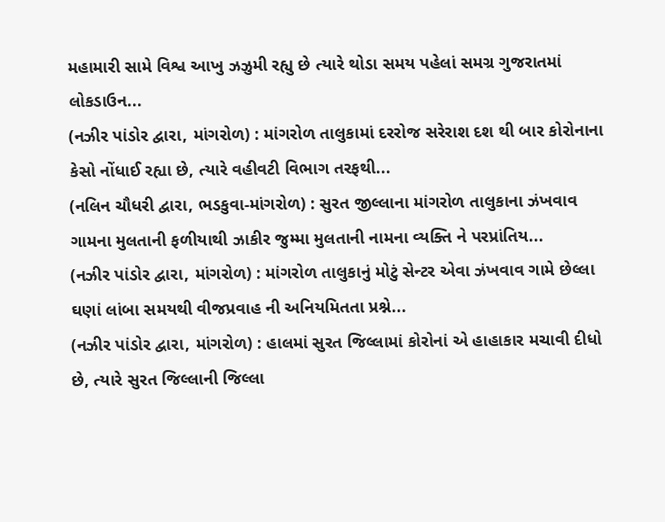મહામારી સામે વિશ્વ આખુ ઝઝુમી રહ્યુ છે ત્યારે થોડા સમય પહેલાં સમગ્ર ગુજરાતમાં લોકડાઉન...
(નઝીર પાંડોર દ્વારા, માંગરોળ) : માંગરોળ તાલુકામાં દરરોજ સરેરાશ દશ થી બાર કોરોનાના કેસો નોંધાઈ રહ્યા છે, ત્યારે વહીવટી વિભાગ તરફથી...
(નલિન ચૌધરી દ્વારા, ભડકુવા-માંગરોળ) : સુરત જીલ્લાના માંગરોળ તાલુકાના ઝંખવાવ ગામના મુલતાની ફળીયાથી ઝાકીર જુમ્મા મુલતાની નામના વ્યક્તિ ને પરપ્રાંતિય...
(નઝીર પાંડોર દ્વારા, માંગરોળ) : માંગરોળ તાલુકાનું મોટું સેન્ટર એવા ઝંખવાવ ગામે છેલ્લા ઘણાં લાંબા સમયથી વીજપ્રવાહ ની અનિયમિતતા પ્રશ્ને...
(નઝીર પાંડોર દ્વારા, માંગરોળ) : હાલમાં સુરત જિલ્લામાં કોરોનાં એ હાહાકાર મચાવી દીધો છે, ત્યારે સુરત જિલ્લાની જિલ્લા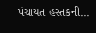પંચાયત હસ્તકની...